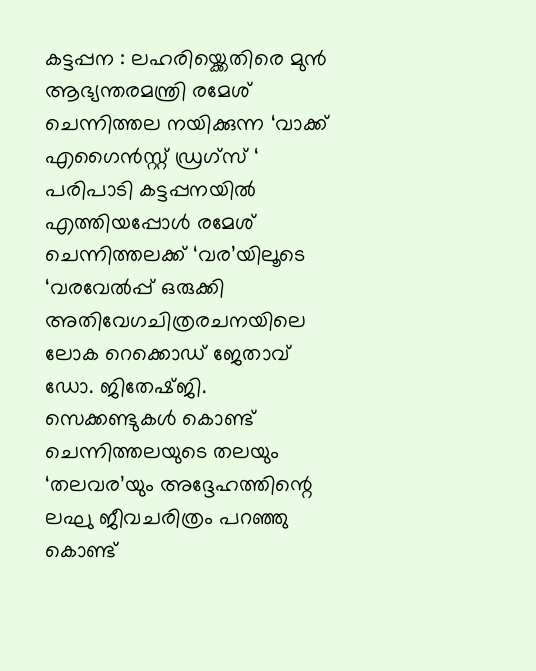കട്ടപ്പന : ലഹരിയ്ക്കെതിരെ മുൻ ആഭ്യന്തരമന്ത്രി രമേശ് ചെന്നിത്തല നയിക്കുന്ന ‘വാക്ക് എഗൈൻസ്റ്റ് ഡ്രഗ്സ് ‘ പരിപാടി കട്ടപ്പനയിൽ എത്തിയപ്പോൾ രമേശ് ചെന്നിത്തലക്ക് ‘വര’യിലൂടെ ‘വരവേൽപ്പ് ഒരുക്കി അതിവേഗചിത്രരചനയിലെ ലോക റെക്കൊഡ് ജേതാവ് ഡോ. ജിതേഷ്ജി. സെക്കണ്ടുകൾ കൊണ്ട് ചെന്നിത്തലയുടെ തലയും ‘തലവര’യും അദ്ദേഹത്തിന്റെ ലഘു ജീവചരിത്രം പറഞ്ഞു കൊണ്ട്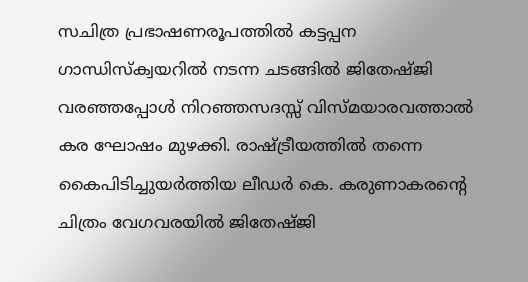സചിത്ര പ്രഭാഷണരൂപത്തിൽ കട്ടപ്പന ഗാന്ധിസ്ക്വയറിൽ നടന്ന ചടങ്ങിൽ ജിതേഷ്ജി വരഞ്ഞപ്പോൾ നിറഞ്ഞസദസ്സ് വിസ്മയാരവത്താൽ കര ഘോഷം മുഴക്കി. രാഷ്ട്രീയത്തിൽ തന്നെ കൈപിടിച്ചുയർത്തിയ ലീഡർ കെ. കരുണാകരന്റെ ചിത്രം വേഗവരയിൽ ജിതേഷ്ജി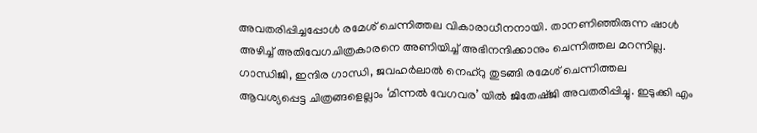അവതരിപ്പിച്ചപ്പോൾ രമേശ് ചെന്നിത്തല വികാരാധീനനായി. താനണിഞ്ഞിരുന്ന ഷാൾ അഴിച്ച് അതിവേഗചിത്രകാരനെ അണിയിച്ച് അഭിനന്ദിക്കാനും ചെന്നിത്തല മറന്നില്ല.
ഗാന്ധിജി, ഇന്ദിര ഗാന്ധി, ജവഹർലാൽ നെഹ്റു തുടങ്ങി രമേശ് ചെന്നിത്തല ആവശ്യപ്പെട്ട ചിത്രങ്ങളെല്ലാം ‘മിന്നൽ വേഗവര’ യിൽ ജിതേഷ്ജി അവതരിപ്പിച്ചു. ഇടുക്കി എം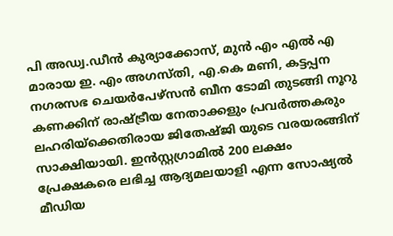പി അഡ്വ.ഡീൻ കുര്യാക്കോസ്, മുൻ എം എൽ എ മാരായ ഇ. എം അഗസ്തി, എ.കെ മണി, കട്ടപ്പന നഗരസഭ ചെയർപേഴ്സൻ ബീന ടോമി തുടങ്ങി നൂറു കണക്കിന് രാഷ്ട്രീയ നേതാക്കളും പ്രവർത്തകരും ലഹരിയ്ക്കെതിരായ ജിതേഷ്ജി യുടെ വരയരങ്ങിന് സാക്ഷിയായി. ഇൻസ്റ്റഗ്രാമിൽ 200 ലക്ഷം പ്രേക്ഷകരെ ലഭിച്ച ആദ്യമലയാളി എന്ന സോഷ്യൽ മീഡിയ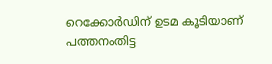റെക്കോർഡിന് ഉടമ കൂടിയാണ് പത്തനംതിട്ട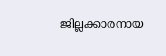ജില്ലക്കാരനായ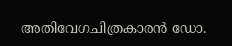അതിവേഗചിത്രകാരൻ ഡോ.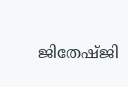ജിതേഷ്ജി